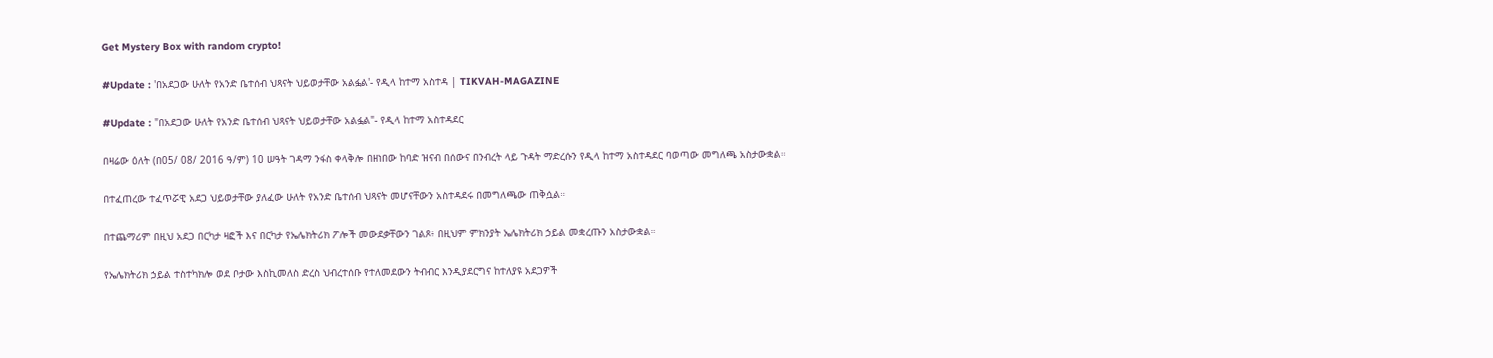Get Mystery Box with random crypto!

#Update : 'በአደጋው ሁለት የአንድ ቤተሰብ ህጻናት ህይወታቸው አልፏል'- የዲላ ከተማ አስተዳ | TIKVAH-MAGAZINE

#Update : "በአደጋው ሁለት የአንድ ቤተሰብ ህጻናት ህይወታቸው አልፏል"- የዲላ ከተማ አስተዳደር

በዛሬው ዕለት (በ05/ 08/ 2016 ዓ/ም) 10 ሠዓት ገዳማ ንፋስ ቀላቅሎ በዘነበው ከባድ ዝናብ በሰውና በንብረት ላይ ጉዳት ማድረሱን የዲላ ከተማ አስተዳደር ባወጣው መግለጫ አስታውቋል።

በተፈጠረው ተፈጥሯዊ አደጋ ህይወታቸው ያለፈው ሁለት የአንድ ቤተሰብ ህጻናት መሆናቸውን አስተዳደሩ በመግለጫው ጠቅሷል።

በተጨማሪም በዚህ አደጋ በርካታ ዛፎች እና በርካታ የኤሌክትሪክ ፖሎች መውደቃቸውን ገልጾ፥ በዚህም ምክንያት ኤሌክትሪክ ኃይል መቋረጡን አስታውቋል።

የኤሌክትሪክ ኃይል ተስተካክሎ ወደ ቦታው እስኪመለስ ድረስ ህብረተሰቡ የተለመደውን ትብብር እንዲያደርግና ከተለያዩ አደጋዎች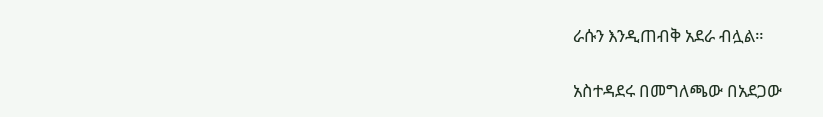ራሱን እንዲጠብቅ አደራ ብሏል።

አስተዳደሩ በመግለጫው በአደጋው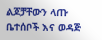ልጆቻቸውን ላጡ ቤተሰቦች እና ወዳጅ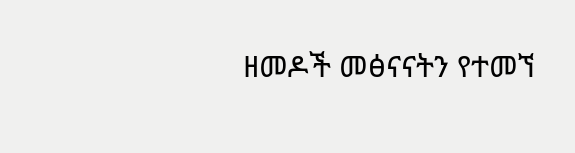ዘመዶች መፅናናትን የተመኘ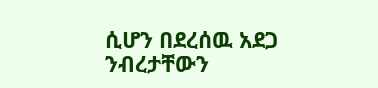ሲሆን በደረሰዉ አደጋ ንብረታቸውን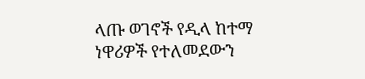ላጡ ወገኖች የዲላ ከተማ ነዋሪዎች የተለመደውን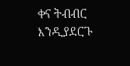ቀና ትብብር እንዲያደርጉ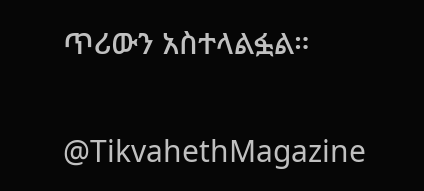ጥሪውን አስተላልፏል።

@TikvahethMagazine